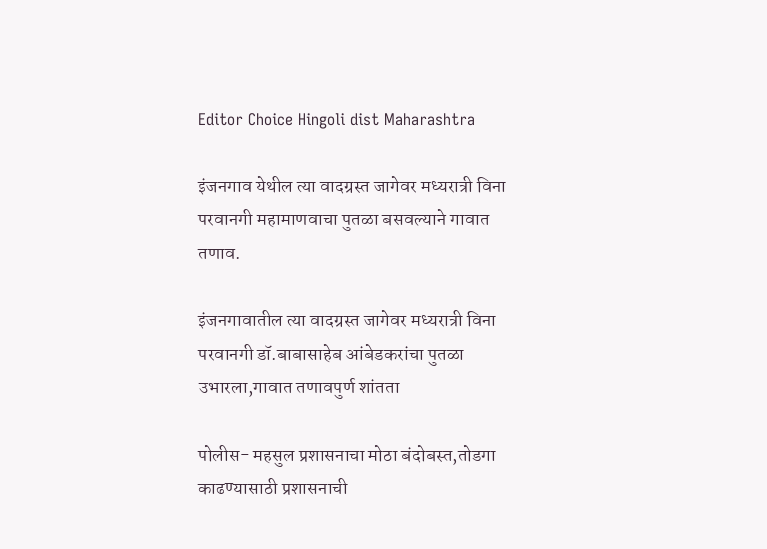Editor Choice Hingoli dist Maharashtra

इंजनगाव येथील त्या वादग्रस्त जागेवर मध्यरात्री विना परवानगी महामाणवाचा पुतळा बसवल्याने गावात तणाव.

इंजनगावातील त्या वादग्रस्त जागेवर मध्यरात्री विना परवानगी डॉ.बाबासाहेब आंबेडकरांचा पुतळा उभारला,गावात तणावपुर्ण शांतता

पोलीस- महसुल प्रशासनाचा मोठा बंदोबस्त,तोडगा काढण्यासाठी प्रशासनाची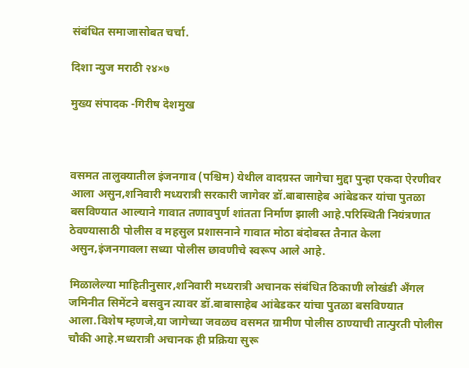संबंधित समाजासोबत चर्चा.

दिशा न्युज मराठी २४×७

मुख्य संपादक -गिरीष देशमुख



वसमत तालुक्यातील इंजनगाव (पश्चिम) येथील वादग्रस्त जागेचा मुद्दा पुन्हा एकदा ऐरणीवर आला असुन,शनिवारी मध्यरात्री सरकारी जागेवर डॉ.बाबासाहेब आंबेडकर यांचा पुतळा बसविण्यात आल्याने गावात तणावपुर्ण शांतता निर्माण झाली आहे.परिस्थिती नियंत्रणात ठेवण्यासाठी पोलीस व महसुल प्रशासनाने गावात मोठा बंदोबस्त तैनात केला असुन,इंजनगावला सध्या पोलीस छावणीचे स्वरूप आले आहे.

मिळालेल्या माहितीनुसार,शनिवारी मध्यरात्री अचानक संबंधित ठिकाणी लोखंडी अँगल जमिनीत सिमेंटने बसवुन त्यावर डॉ.बाबासाहेब आंबेडकर यांचा पुतळा बसविण्यात आला.विशेष म्हणजे,या जागेच्या जवळच वसमत ग्रामीण पोलीस ठाण्याची तात्पुरती पोलीस चौकी आहे.मध्यरात्री अचानक ही प्रक्रिया सुरू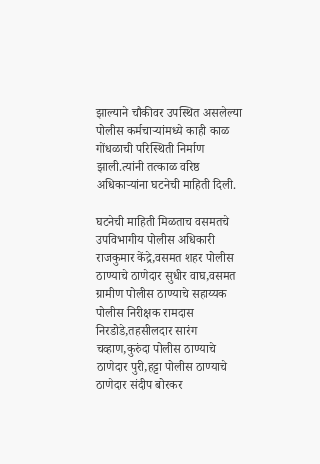झाल्याने चौकीवर उपस्थित असलेल्या पोलीस कर्मचाऱ्यांमध्ये काही काळ गोंधळाची परिस्थिती निर्माण झाली.त्यांनी तत्काळ वरिष्ठ अधिकाऱ्यांना घटनेची माहिती दिली.

घटनेची माहिती मिळताच वसमतचे उपविभागीय पोलीस अधिकारी राजकुमार केंद्रे,वसमत शहर पोलीस ठाण्याचे ठाणेदार सुधीर वाघ,वसमत ग्रामीण पोलीस ठाण्याचे सहाय्यक पोलीस निरीक्षक रामदास निरडोडे,तहसीलदार सारंग चव्हाण,कुरुंदा पोलीस ठाण्याचे ठाणेदार पुरी,हट्टा पोलीस ठाण्याचे ठाणेदार संदीप बोरकर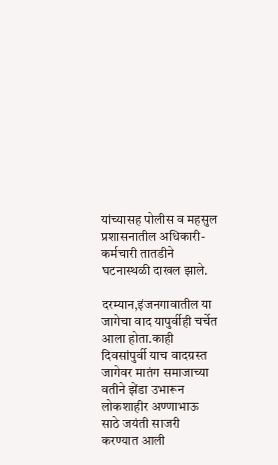यांच्यासह पोलीस व महसुल प्रशासनातील अधिकारी-कर्मचारी तातडीने घटनास्थळी दाखल झाले.

दरम्यान,इंजनगावातील या जागेचा वाद यापुर्वीही चर्चेत आला होता.काही दिवसांपुर्वी याच वादग्रस्त जागेवर मातंग समाजाच्या वतीने झेंडा उभारून लोकशाहीर अण्णाभाऊ साठे जयंती साजरी करण्यात आली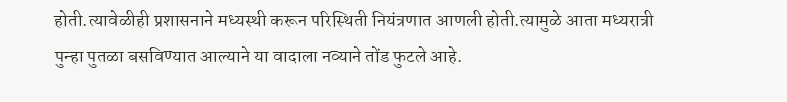होती.त्यावेळीही प्रशासनाने मध्यस्थी करून परिस्थिती नियंत्रणात आणली होती.त्यामुळे आता मध्यरात्री पुन्हा पुतळा बसविण्यात आल्याने या वादाला नव्याने तोंड फुटले आहे.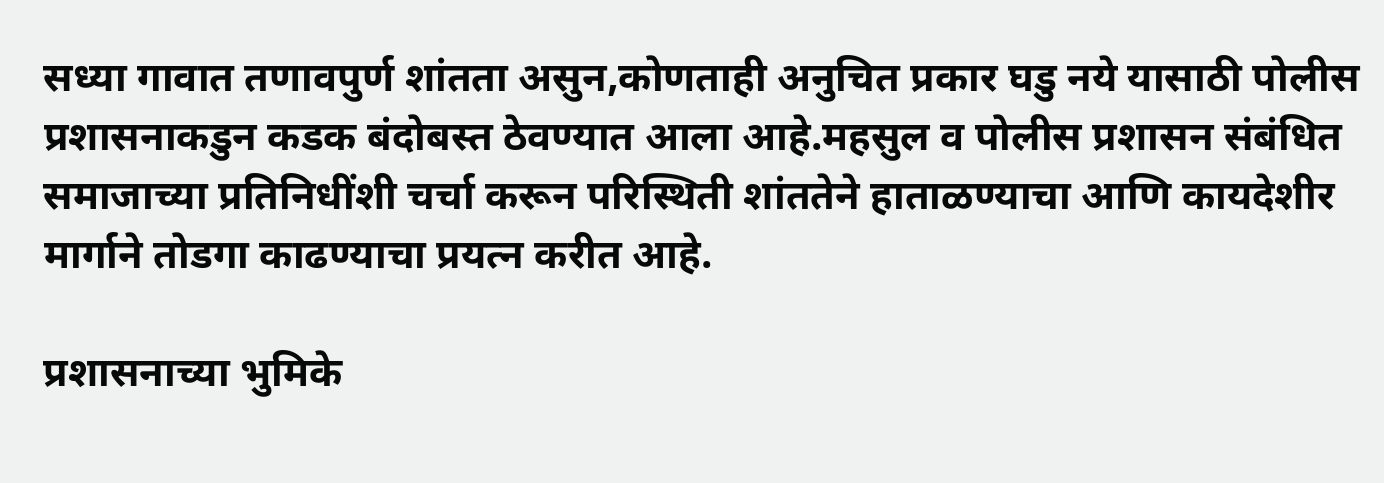सध्या गावात तणावपुर्ण शांतता असुन,कोणताही अनुचित प्रकार घडु नये यासाठी पोलीस प्रशासनाकडुन कडक बंदोबस्त ठेवण्यात आला आहे.महसुल व पोलीस प्रशासन संबंधित समाजाच्या प्रतिनिधींशी चर्चा करून परिस्थिती शांततेने हाताळण्याचा आणि कायदेशीर मार्गाने तोडगा काढण्याचा प्रयत्न करीत आहे.

प्रशासनाच्या भुमिके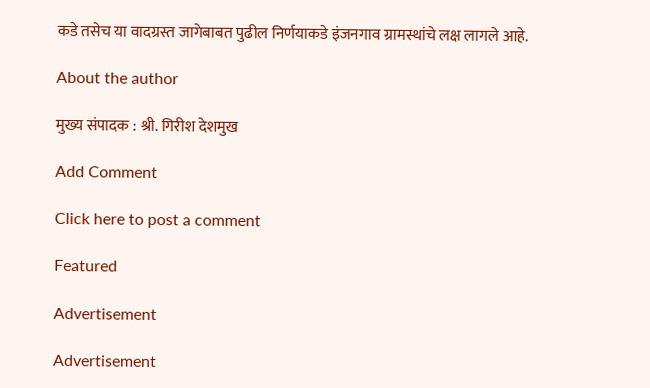कडे तसेच या वादग्रस्त जागेबाबत पुढील निर्णयाकडे इंजनगाव ग्रामस्थांचे लक्ष लागले आहे.

About the author

मुख्य संपादक : श्री. गिरीश देशमुख

Add Comment

Click here to post a comment

Featured

Advertisement

Advertisement